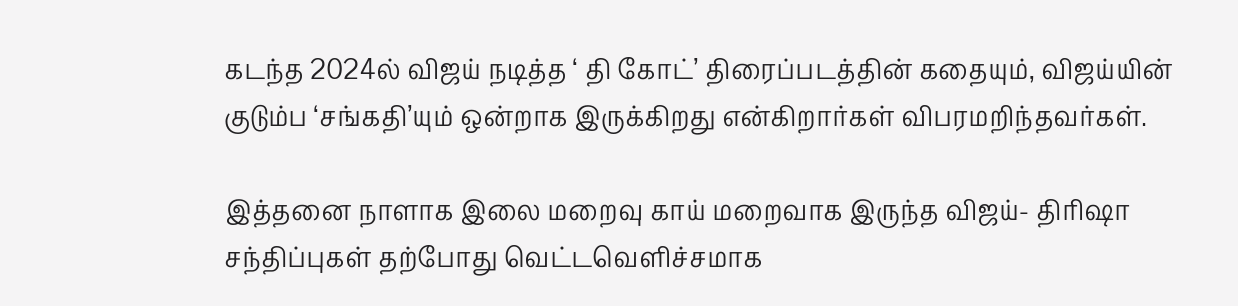கடந்த 2024ல் விஜய் நடித்த ‘ தி கோட்’ திரைப்படத்தின் கதையும், விஜய்யின் குடும்ப ‘சங்கதி’யும் ஒன்றாக இருக்கிறது என்கிறார்கள் விபரமறிந்தவர்கள்.

இத்தனை நாளாக இலை மறைவு காய் மறைவாக இருந்த விஜய்- திரிஷா சந்திப்புகள் தற்போது வெட்டவெளிச்சமாக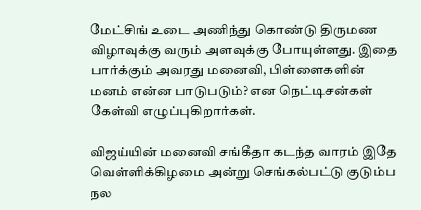மேட்சிங் உடை அணிந்து கொண்டு திருமண விழாவுக்கு வரும் அளவுக்கு போயுள்ளது. இதை பார்க்கும் அவரது மனைவி, பிள்ளைகளின் மனம் என்ன பாடுபடும்? என நெட்டிசன்கள் கேள்வி எழுப்புகிறார்கள்.

விஜய்யின் மனைவி சங்கீதா கடந்த வாரம் இதே வெள்ளிக்கிழமை அன்று செங்கல்பட்டு குடும்ப நல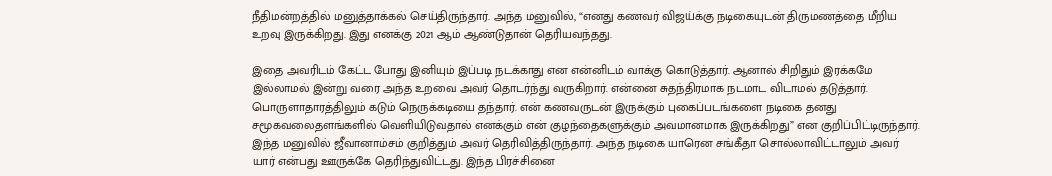நீதிமன்றத்தில் மனுத்தாக்கல் செய்திருந்தார். அந்த மனுவில், “எனது கணவர் விஜய்க்கு நடிகையுடன் திருமணத்தை மீறிய உறவு இருக்கிறது. இது எனக்கு 2021 ஆம் ஆண்டுதான் தெரியவந்தது.

இதை அவரிடம் கேட்ட போது இனியும் இப்படி நடக்காது என என்னிடம் வாக்கு கொடுத்தார். ஆனால் சிறிதும் இரக்கமே இல்லாமல் இன்று வரை அந்த உறவை அவர் தொடர்ந்து வருகிறார். என்னை சுதந்திரமாக நடமாட விடாமல் தடுத்தார். பொருளாதாரத்திலும் கடும் நெருக்கடியை தந்தார். என் கணவருடன் இருக்கும் புகைப்படங்களை நடிகை தனது சமூகவலைதளங்களில் வெளியிடுவதால் எனக்கும் என் குழந்தைகளுக்கும் அவமானமாக இருக்கிறது” என குறிப்பிட்டிருந்தார். இந்த மனுவில் ஜீவானாம்சம் குறித்தும் அவர் தெரிவித்திருந்தார். அந்த நடிகை யாரென சங்கீதா சொல்லாவிட்டாலும் அவர் யார் என்பது ஊருக்கே தெரிந்துவிட்டது. இந்த பிரச்சினை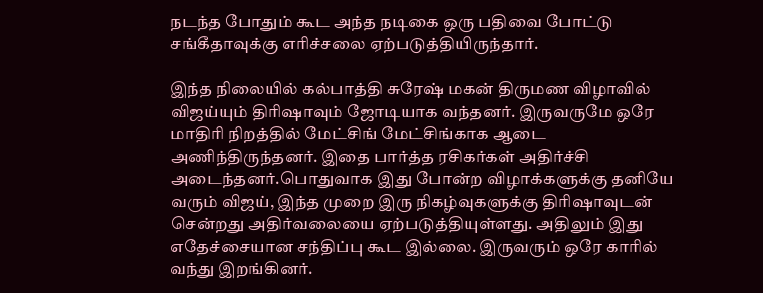நடந்த போதும் கூட அந்த நடிகை ஒரு பதிவை போட்டு சங்கீதாவுக்கு எரிச்சலை ஏற்படுத்தியிருந்தார்.

இந்த நிலையில் கல்பாத்தி சுரேஷ் மகன் திருமண விழாவில் விஜய்யும் திரிஷாவும் ஜோடியாக வந்தனர். இருவருமே ஒரே மாதிரி நிறத்தில் மேட்சிங் மேட்சிங்காக ஆடை அணிந்திருந்தனர். இதை பார்த்த ரசிகர்கள் அதிர்ச்சி அடைந்தனர்.பொதுவாக இது போன்ற விழாக்களுக்கு தனியே வரும் விஜய், இந்த முறை இரு நிகழ்வுகளுக்கு திரிஷாவுடன் சென்றது அதிர்வலையை ஏற்படுத்தியுள்ளது. அதிலும் இது எதேச்சையான சந்திப்பு கூட இல்லை. இருவரும் ஒரே காரில் வந்து இறங்கினர்.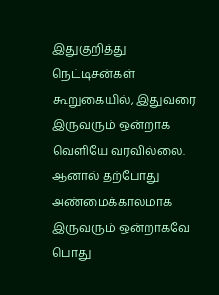இதுகுறித்து நெட்டிசன்கள் கூறுகையில், இதுவரை இருவரும் ஒன்றாக வெளியே வரவில்லை. ஆனால் தற்போது அண்மைக்காலமாக இருவரும் ஒன்றாகவே பொது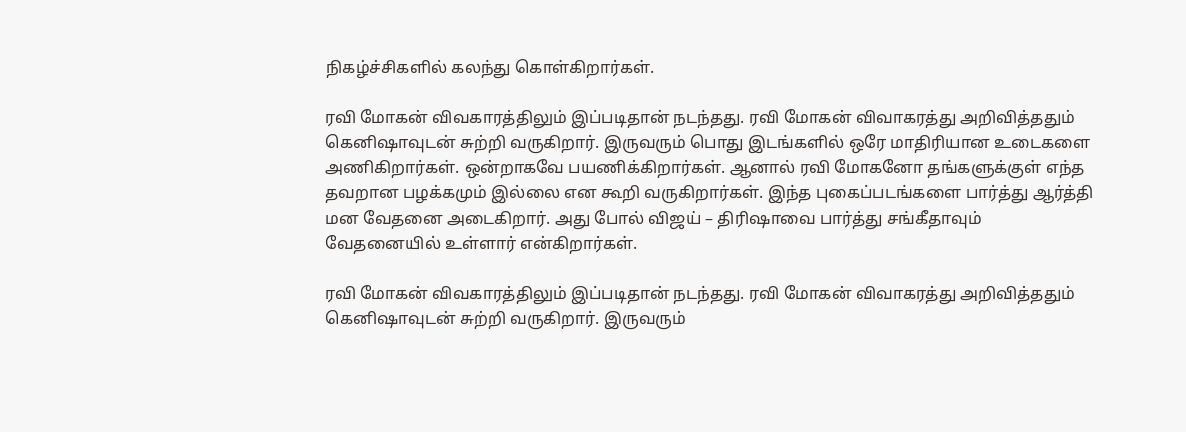நிகழ்ச்சிகளில் கலந்து கொள்கிறார்கள்.

ரவி மோகன் விவகாரத்திலும் இப்படிதான் நடந்தது. ரவி மோகன் விவாகரத்து அறிவித்ததும் கெனிஷாவுடன் சுற்றி வருகிறார். இருவரும் பொது இடங்களில் ஒரே மாதிரியான உடைகளை அணிகிறார்கள். ஒன்றாகவே பயணிக்கிறார்கள். ஆனால் ரவி மோகனோ தங்களுக்குள் எந்த தவறான பழக்கமும் இல்லை என கூறி வருகிறார்கள். இந்த புகைப்படங்களை பார்த்து ஆர்த்தி மன வேதனை அடைகிறார். அது போல் விஜய் – திரிஷாவை பார்த்து சங்கீதாவும் வேதனையில் உள்ளார் என்கிறார்கள்.

ரவி மோகன் விவகாரத்திலும் இப்படிதான் நடந்தது. ரவி மோகன் விவாகரத்து அறிவித்ததும் கெனிஷாவுடன் சுற்றி வருகிறார். இருவரும்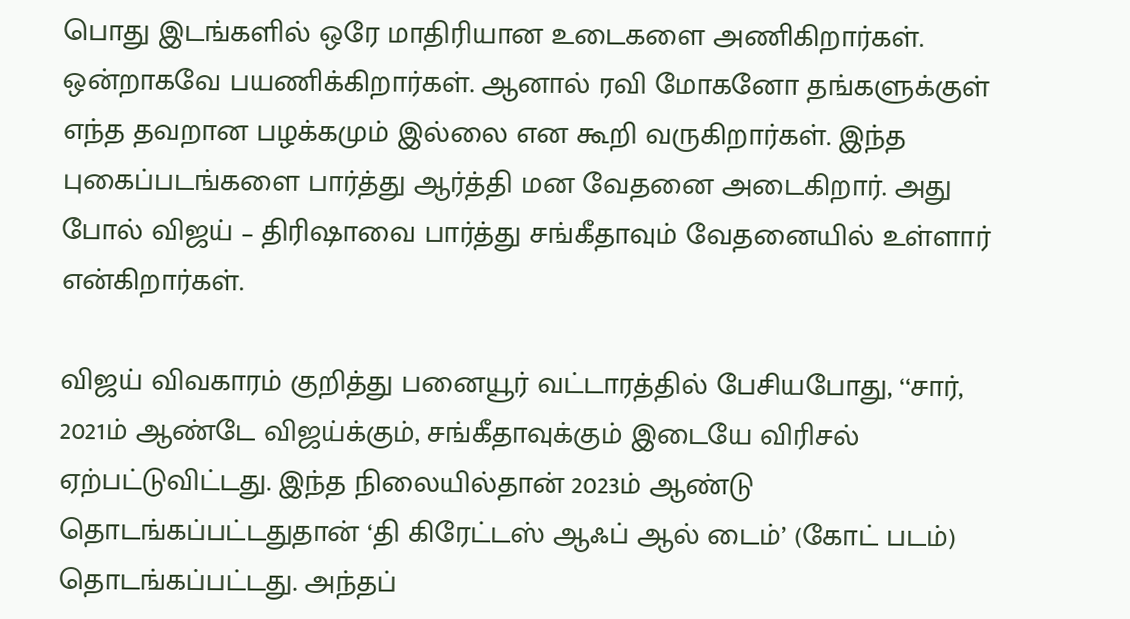பொது இடங்களில் ஒரே மாதிரியான உடைகளை அணிகிறார்கள். ஒன்றாகவே பயணிக்கிறார்கள். ஆனால் ரவி மோகனோ தங்களுக்குள் எந்த தவறான பழக்கமும் இல்லை என கூறி வருகிறார்கள். இந்த புகைப்படங்களை பார்த்து ஆர்த்தி மன வேதனை அடைகிறார். அது போல் விஜய் – திரிஷாவை பார்த்து சங்கீதாவும் வேதனையில் உள்ளார் என்கிறார்கள்.

விஜய் விவகாரம் குறித்து பனையூர் வட்டாரத்தில் பேசியபோது, ‘‘சார், 2021ம் ஆண்டே விஜய்க்கும், சங்கீதாவுக்கும் இடையே விரிசல் ஏற்பட்டுவிட்டது. இந்த நிலையில்தான் 2023ம் ஆண்டு தொடங்கப்பட்டதுதான் ‘தி கிரேட்டஸ் ஆஃப் ஆல் டைம்’ (கோட் படம்) தொடங்கப்பட்டது. அந்தப்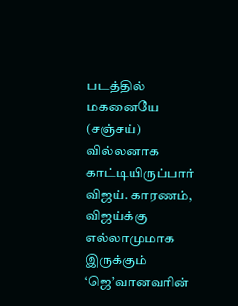படத்தில் மகனையே (சஞ்சய்) வில்லனாக காட்டியிருப்பார் விஜய். காரணம், விஜய்க்கு எல்லாமுமாக இருக்கும் ‘ஜெ’வானவரின்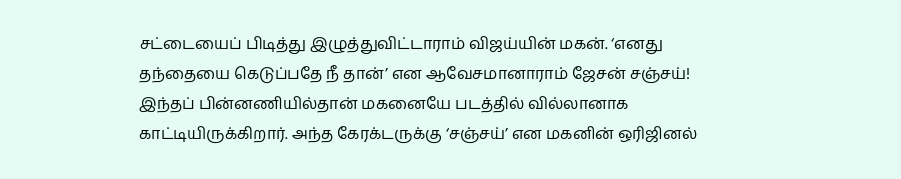சட்டையைப் பிடித்து இழுத்துவிட்டாராம் விஜய்யின் மகன். ‘எனது தந்தையை கெடுப்பதே நீ தான்’ என ஆவேசமானாராம் ஜேசன் சஞ்சய்! இந்தப் பின்னணியில்தான் மகனையே படத்தில் வில்லானாக காட்டியிருக்கிறார். அந்த கேரக்டருக்கு ‘சஞ்சய்’ என மகனின் ஒரிஜினல்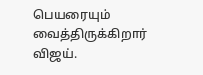பெயரையும் வைத்திருக்கிறார் விஜய்.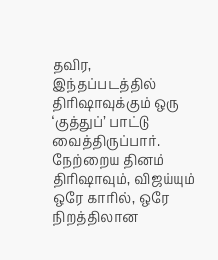தவிர, இந்தப்படத்தில் திரிஷாவுக்கும் ஒரு ‘குத்துப்’ பாட்டு வைத்திருப்பார். நேற்றைய தினம் திரிஷாவும், விஜய்யும் ஒரே காரில், ஒரே நிறத்திலான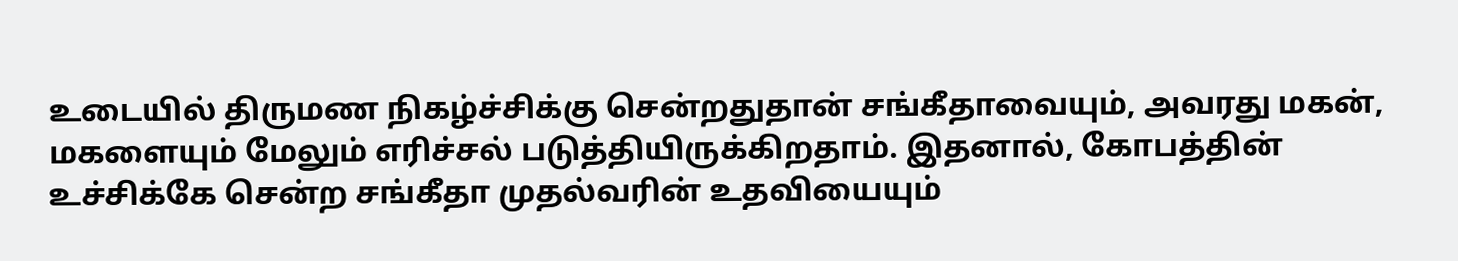உடையில் திருமண நிகழ்ச்சிக்கு சென்றதுதான் சங்கீதாவையும், அவரது மகன், மகளையும் மேலும் எரிச்சல் படுத்தியிருக்கிறதாம். இதனால், கோபத்தின் உச்சிக்கே சென்ற சங்கீதா முதல்வரின் உதவியையும்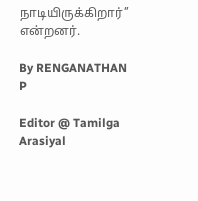நாடியிருக்கிறார்’’ என்றனர்.

By RENGANATHAN P

Editor @ Tamilga Arasiyal